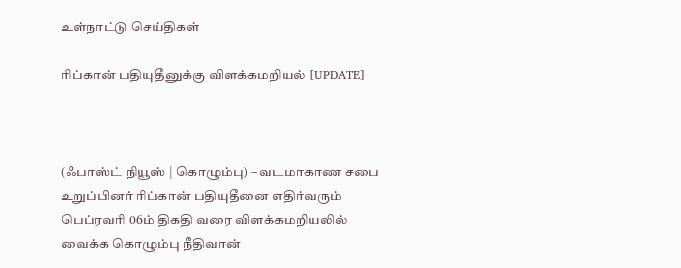உள்நாட்டு செய்திகள்

ரிப்கான் பதியுதீனுக்கு விளக்கமறியல் [UPDATE]



(ஃபாஸ்ட் நியூஸ் | கொழும்பு) – வடமாகாண சபை உறுப்பினர் ரிப்கான் பதியுதீனை எதிர்வரும் பெப்ரவரி 06ம் திகதி வரை விளக்கமறியலில் வைக்க கொழும்பு நீதிவான்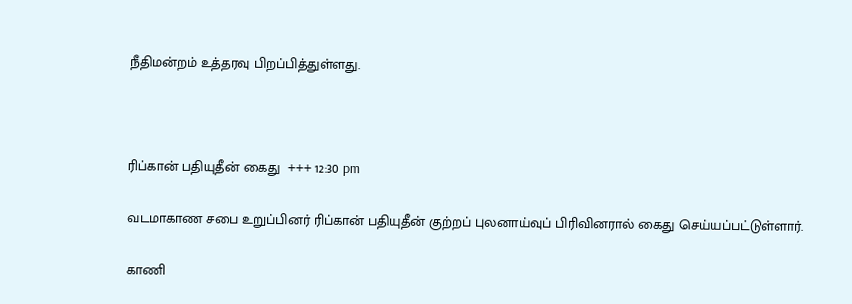நீதிமன்றம் உத்தரவு பிறப்பித்துள்ளது.



ரிப்கான் பதியுதீன் கைது  +++ 12:30 pm

வடமாகாண சபை உறுப்பினர் ரிப்கான் பதியுதீன் குற்றப் புலனாய்வுப் பிரிவினரால் கைது செய்யப்பட்டுள்ளார்.

காணி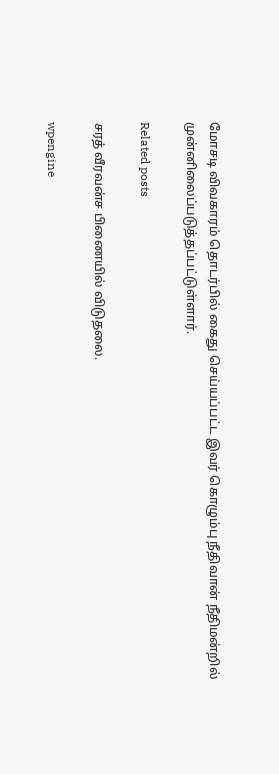மோசடி விவகாரம் தொடர்பில் கைது செய்யப்பட்ட இவர் கொழும்பு நீதிவான் நீதிமன்றில் முன்னிலைப்படுத்தப்பட்டுள்ளார்.

Related posts

சரத் வீரவன்ச பிணையில் விடுதலை.

wpengine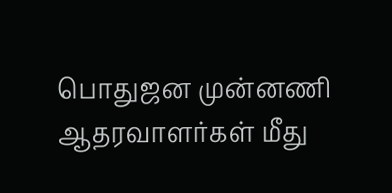பொதுஜன முன்னணி ஆதரவாளர்கள் மீது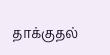தாக்குதல்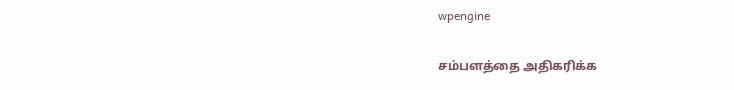wpengine

சம்பளத்தை அதிகரிக்க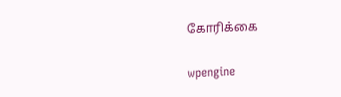கோரிக்கை

wpengine